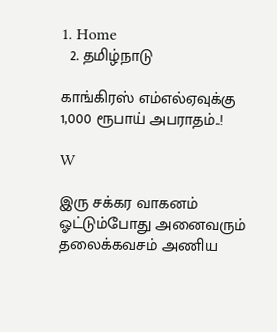1. Home
  2. தமிழ்நாடு

காங்கிரஸ் எம்எல்ஏவுக்கு 1,000 ரூபாய் அபராதம்..!

W

இரு சக்கர வாகனம் ஓட்டும்போது அனைவரும் தலைக்கவசம் அணிய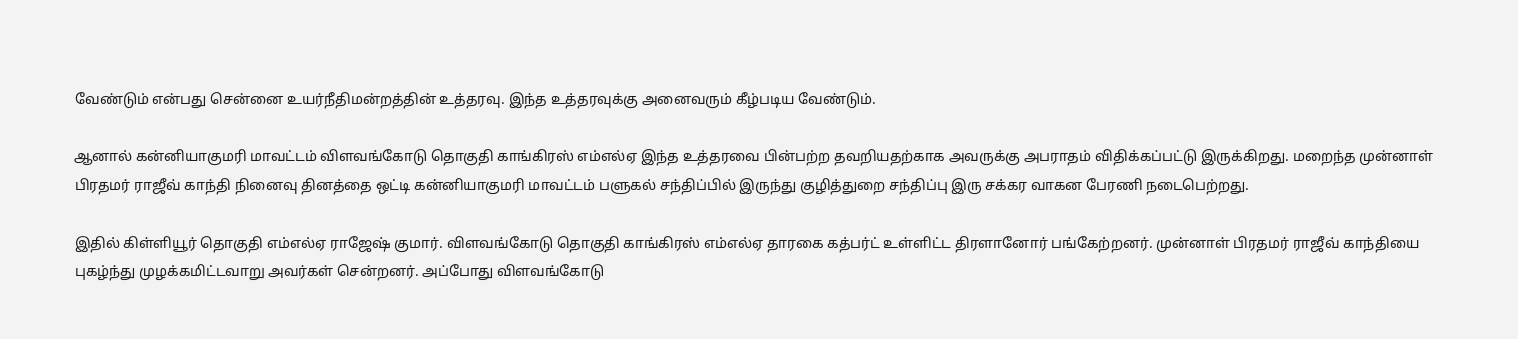வேண்டும் என்பது சென்னை உயர்நீதிமன்றத்தின் உத்தரவு. இந்த உத்தரவுக்கு அனைவரும் கீழ்படிய வேண்டும்.

ஆனால் கன்னியாகுமரி மாவட்டம் விளவங்கோடு தொகுதி காங்கிரஸ் எம்எல்ஏ இந்த உத்தரவை பின்பற்ற தவறியதற்காக அவருக்கு அபராதம் விதிக்கப்பட்டு இருக்கிறது. மறைந்த முன்னாள் பிரதமர் ராஜீவ் காந்தி நினைவு தினத்தை ஒட்டி கன்னியாகுமரி மாவட்டம் பளுகல் சந்திப்பில் இருந்து குழித்துறை சந்திப்பு இரு சக்கர வாகன பேரணி நடைபெற்றது.

இதில் கிள்ளியூர் தொகுதி எம்எல்ஏ ராஜேஷ் குமார். விளவங்கோடு தொகுதி காங்கிரஸ் எம்எல்ஏ தாரகை கத்பர்ட் உள்ளிட்ட திரளானோர் பங்கேற்றனர். முன்னாள் பிரதமர் ராஜீவ் காந்தியை புகழ்ந்து முழக்கமிட்டவாறு அவர்கள் சென்றனர். அப்போது விளவங்கோடு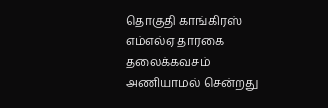தொகுதி காங்கிரஸ் எம்எல்ஏ தாரகை தலைக்கவசம் அணியாமல் சென்றது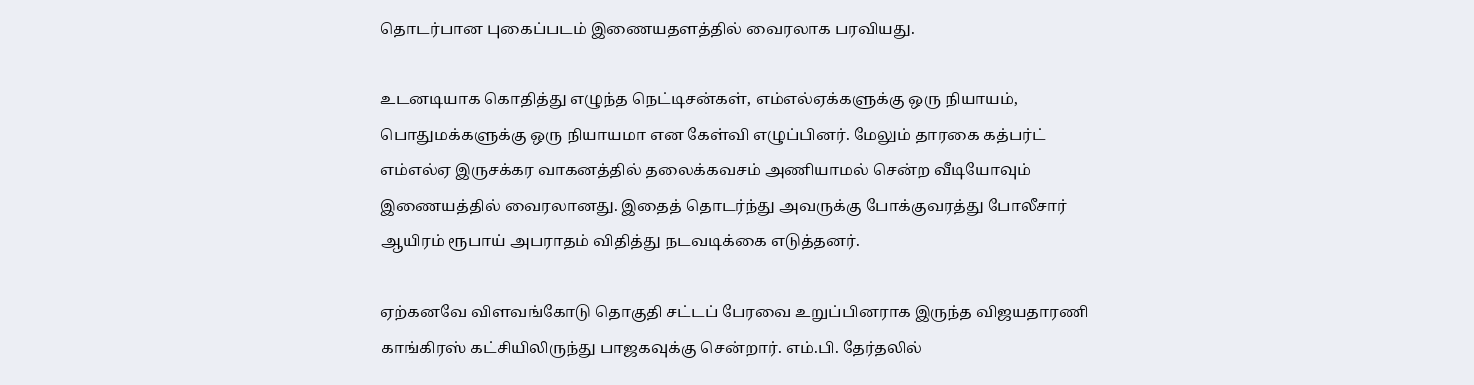தொடர்பான புகைப்படம் இணையதளத்தில் வைரலாக பரவியது.

உடனடியாக கொதித்து எழுந்த நெட்டிசன்கள், எம்எல்ஏக்களுக்கு ஒரு நியாயம், பொதுமக்களுக்கு ஒரு நியாயமா என கேள்வி எழுப்பினர். மேலும் தாரகை கத்பர்ட் எம்எல்ஏ இருசக்கர வாகனத்தில் தலைக்கவசம் அணியாமல் சென்ற வீடியோவும் இணையத்தில் வைரலானது. இதைத் தொடர்ந்து அவருக்கு போக்குவரத்து போலீசார் ஆயிரம் ரூபாய் அபராதம் விதித்து நடவடிக்கை எடுத்தனர்.

ஏற்கனவே விளவங்கோடு தொகுதி சட்டப் பேரவை உறுப்பினராக இருந்த விஜயதாரணி காங்கிரஸ் கட்சியிலிருந்து பாஜகவுக்கு சென்றார். எம்.பி. தேர்தலில்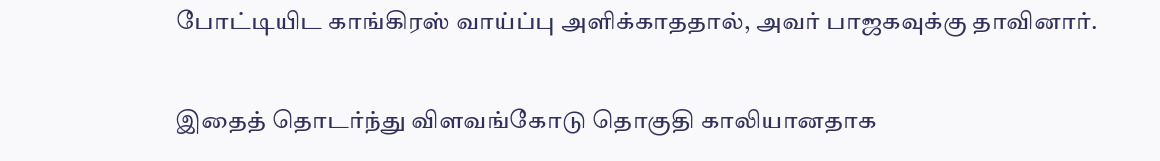போட்டியிட காங்கிரஸ் வாய்ப்பு அளிக்காததால், அவர் பாஜகவுக்கு தாவினார்.

இதைத் தொடர்ந்து விளவங்கோடு தொகுதி காலியானதாக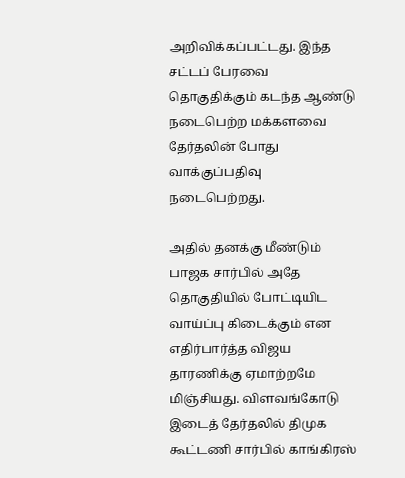அறிவிக்கப்பட்டது. இந்த சட்டப் பேரவை தொகுதிக்கும் கடந்த ஆண்டு நடைபெற்ற மக்களவை தேர்தலின் போது வாக்குப்பதிவு நடைபெற்றது.

அதில் தனக்கு மீண்டும் பாஜக சார்பில் அதே தொகுதியில் போட்டியிட வாய்ப்பு கிடைக்கும் என எதிர்பார்த்த விஜய தாரணிக்கு ஏமாற்றமே மிஞ்சியது. விளவங்கோடு இடைத் தேர்தலில் திமுக கூட்டணி சார்பில் காங்கிரஸ்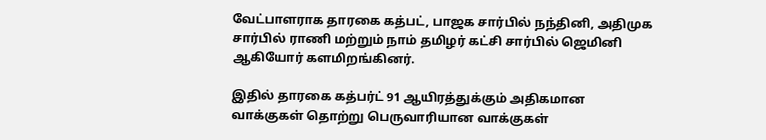வேட்பாளராக தாரகை கத்பட், பாஜக சார்பில் நந்தினி, அதிமுக சார்பில் ராணி மற்றும் நாம் தமிழர் கட்சி சார்பில் ஜெமினி ஆகியோர் களமிறங்கினர்.

இதில் தாரகை கத்பர்ட் 91 ஆயிரத்துக்கும் அதிகமான வாக்குகள் தொற்று பெருவாரியான வாக்குகள்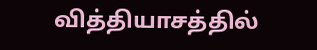வித்தியாசத்தில்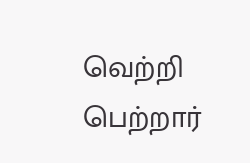வெற்றி பெற்றார்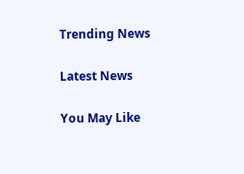Trending News

Latest News

You May Like